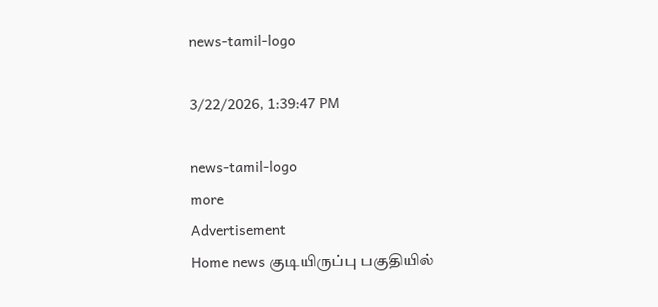news-tamil-logo

3/22/2026, 1:39:47 PM

news-tamil-logo
more
Advertisement
Home news குடியிருப்பு பகுதியில்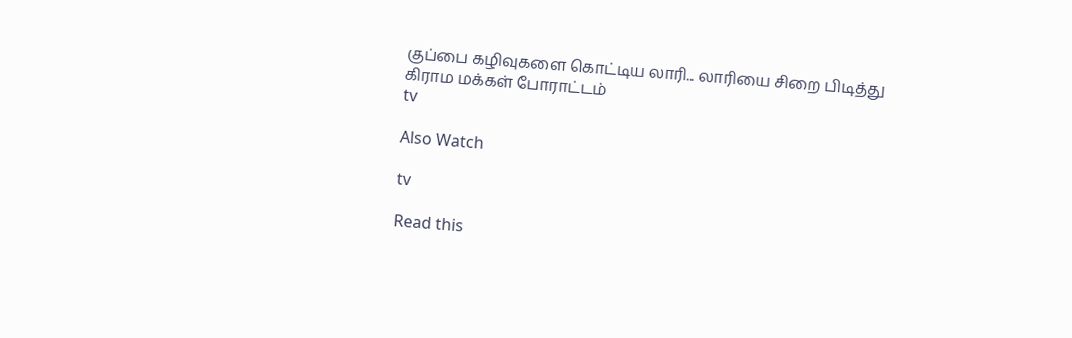குப்பை கழிவுகளை கொட்டிய லாரி... லாரியை சிறை பிடித்து கிராம மக்கள் போராட்டம்
tv

Also Watch

tv

Read this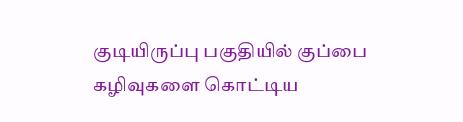குடியிருப்பு பகுதியில் குப்பை கழிவுகளை கொட்டிய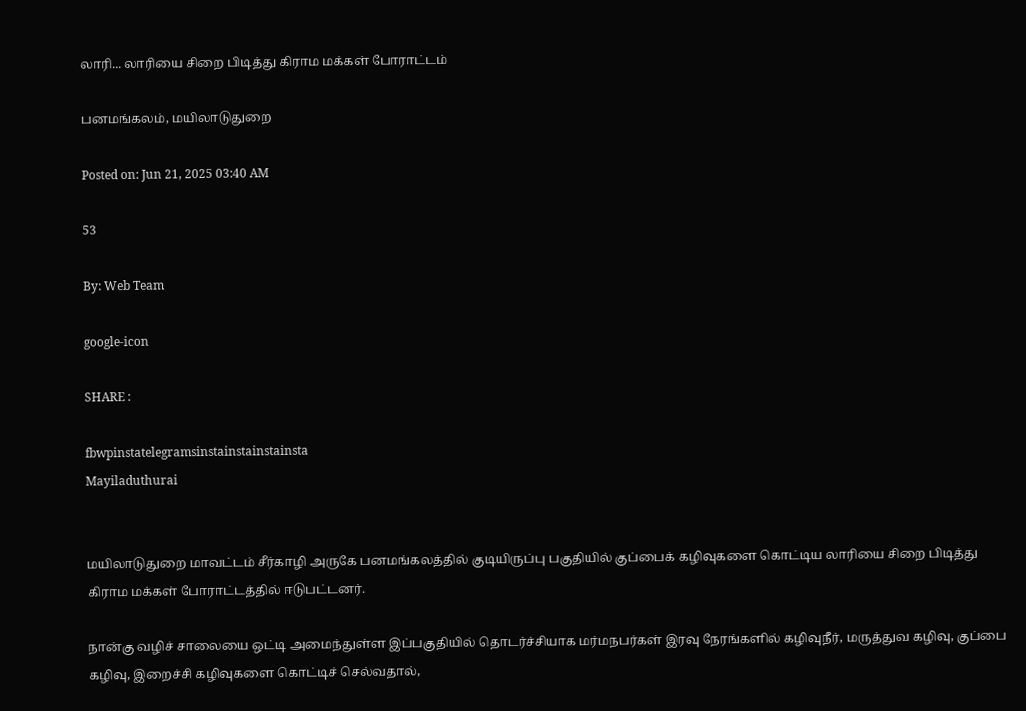லாரி... லாரியை சிறை பிடித்து கிராம மக்கள் போராட்டம்

பனமங்கலம், மயிலாடுதுறை

Posted on: Jun 21, 2025 03:40 AM

53

By: Web Team

google-icon

SHARE :

fbwpinstatelegramsinstainstainstainsta
Mayiladuthurai


மயிலாடுதுறை மாவட்டம் சீர்காழி அருகே பனமங்கலத்தில் குடியிருப்பு பகுதியில் குப்பைக் கழிவுகளை கொட்டிய லாரியை சிறை பிடித்து கிராம மக்கள் போராட்டத்தில் ஈடுபட்டனர்.

நான்கு வழிச் சாலையை ஒட்டி அமைந்துள்ள இப்பகுதியில் தொடர்ச்சியாக மர்மநபர்கள் இரவு நேரங்களில் கழிவுநீர், மருத்துவ கழிவு, குப்பை கழிவு, இறைச்சி கழிவுகளை கொட்டிச் செல்வதால்,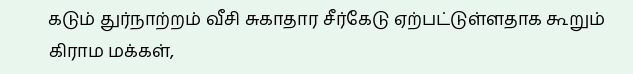கடும் துர்நாற்றம் வீசி சுகாதார சீர்கேடு ஏற்பட்டுள்ளதாக கூறும் கிராம மக்கள்,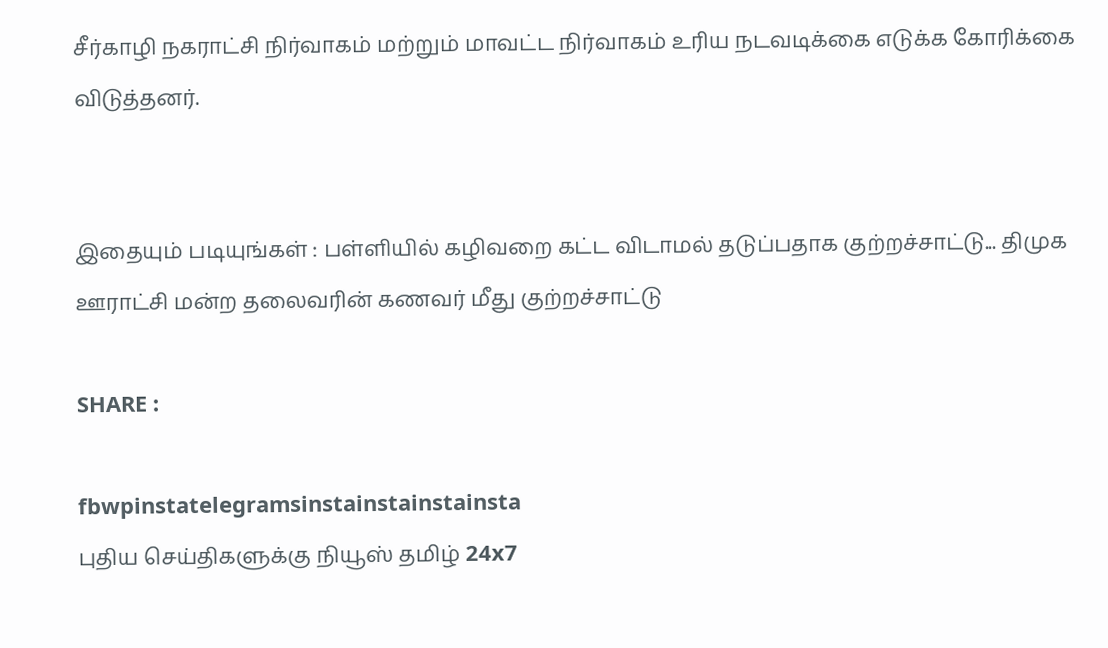சீர்காழி நகராட்சி நிர்வாகம் மற்றும் மாவட்ட நிர்வாகம் உரிய நடவடிக்கை எடுக்க கோரிக்கை விடுத்தனர்.


இதையும் படியுங்கள் : பள்ளியில் கழிவறை கட்ட விடாமல் தடுப்பதாக குற்றச்சாட்டு... திமுக ஊராட்சி மன்ற தலைவரின் கணவர் மீது குற்றச்சாட்டு

SHARE :

fbwpinstatelegramsinstainstainstainsta
புதிய செய்திகளுக்கு நியூஸ் தமிழ் 24x7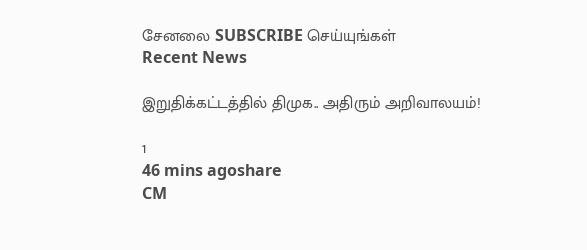சேனலை SUBSCRIBE செய்யுங்கள்
Recent News

இறுதிக்கட்டத்தில் திமுக.. அதிரும் அறிவாலயம்!

1
46 mins agoshare
CM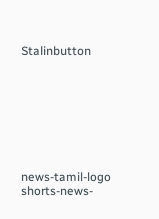Stalinbutton








news-tamil-logo
shorts-news-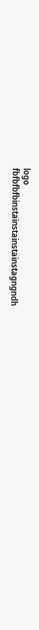logo
fbfbfbfbinstainstainstainstagngndh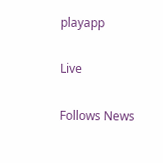playapp

Live

Follows News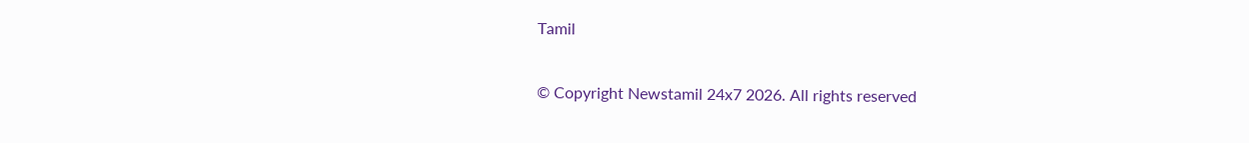Tamil

© Copyright Newstamil 24x7 2026. All rights reserved